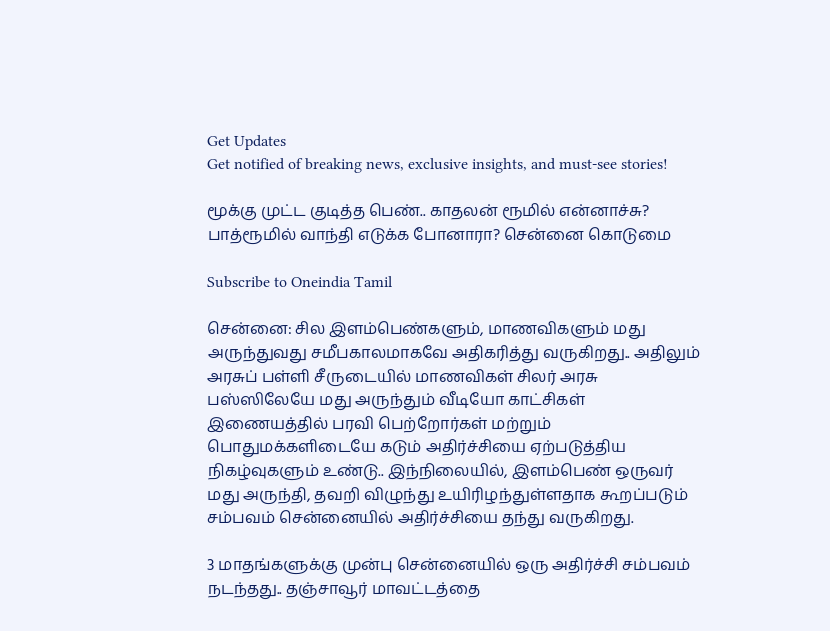Get Updates
Get notified of breaking news, exclusive insights, and must-see stories!

மூக்கு முட்ட குடித்த பெண்.. காதலன் ரூமில் என்னாச்சு? பாத்ரூமில் வாந்தி எடுக்க போனாரா? சென்னை கொடுமை

Subscribe to Oneindia Tamil

சென்னை: சில இளம்பெண்களும், மாணவிகளும் மது அருந்துவது சமீபகாலமாகவே அதிகரித்து வருகிறது.. அதிலும் அரசுப் பள்ளி சீருடையில் மாணவிகள் சிலர் அரசு பஸ்ஸிலேயே மது அருந்தும் வீடியோ காட்சிகள் இணையத்தில் பரவி பெற்றோர்கள் மற்றும் பொதுமக்களிடையே கடும் அதிர்ச்சியை ஏற்படுத்திய நிகழ்வுகளும் உண்டு.. இந்நிலையில், இளம்பெண் ஒருவர் மது அருந்தி, தவறி விழுந்து உயிரிழந்துள்ளதாக கூறப்படும் சம்பவம் சென்னையில் அதிர்ச்சியை தந்து வருகிறது.

3 மாதங்களுக்கு முன்பு சென்னையில் ஒரு அதிர்ச்சி சம்பவம் நடந்தது.. தஞ்சாவூர் மாவட்டத்தை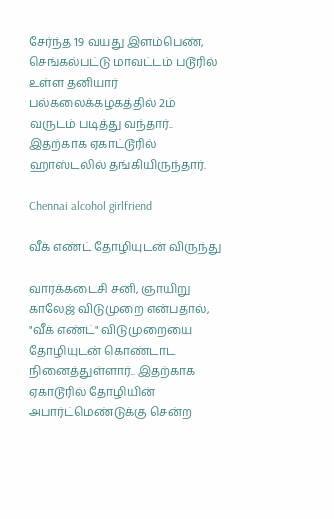சேர்ந்த 19 வயது இளம்பெண், செங்கல்பட்டு மாவட்டம் படூரில் உள்ள தனியார் பல்கலைக்கழகத்தில் 2ம் வருடம் படித்து வந்தார்.. இதற்காக ஏகாட்டூரில் ஹாஸ்டலில் தங்கியிருந்தார்.

Chennai alcohol girlfriend

வீக் எண்ட் தோழியுடன் விருந்து

வாரக்கடைசி சனி, ஞாயிறு காலேஜ் விடுமுறை என்பதால், "வீக் எண்ட்" விடுமுறையை தோழியுடன் கொண்டாட நினைத்துள்ளார்.. இதற்காக ஏகாடூரில் தோழியின் அபார்ட்மெண்டுக்கு சென்ற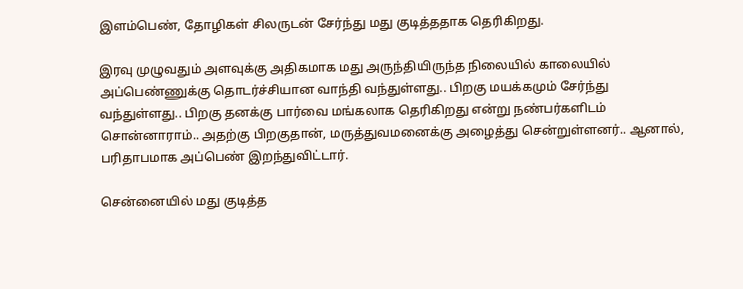இளம்பெண், தோழிகள் சிலருடன் சேர்ந்து மது குடித்ததாக தெரிகிறது.

இரவு முழுவதும் அளவுக்கு அதிகமாக மது அருந்தியிருந்த நிலையில் காலையில் அப்பெண்ணுக்கு தொடர்ச்சியான வாந்தி வந்துள்ளது.. பிறகு மயக்கமும் சேர்ந்து வந்துள்ளது.. பிறகு தனக்கு பார்வை மங்கலாக தெரிகிறது என்று நண்பர்களிடம் சொன்னாராம்.. அதற்கு பிறகுதான், மருத்துவமனைக்கு அழைத்து சென்றுள்ளனர்.. ஆனால், பரிதாபமாக அப்பெண் இறந்துவிட்டார்.

சென்னையில் மது குடித்த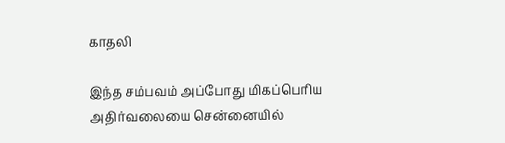காதலி

இந்த சம்பவம் அப்போது மிகப்பெரிய அதிர்வலையை சென்னையில்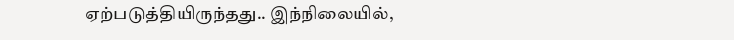ஏற்படுத்தியிருந்தது.. இந்நிலையில்,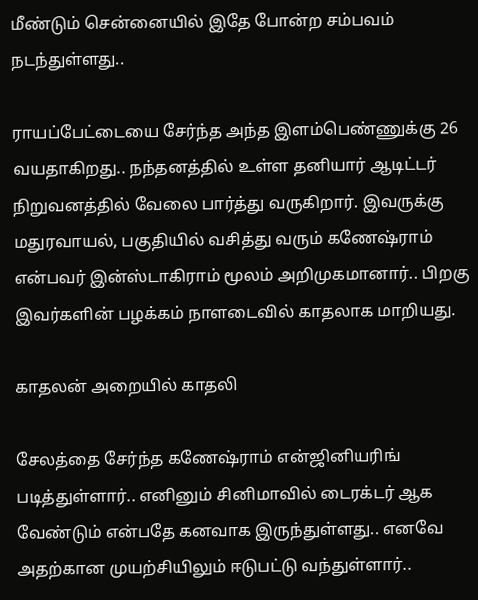மீண்டும் சென்னையில் இதே போன்ற சம்பவம் நடந்துள்ளது..

ராயப்பேட்டையை சேர்ந்த அந்த இளம்பெண்ணுக்கு 26 வயதாகிறது.. நந்தனத்தில் உள்ள தனியார் ஆடிட்டர் நிறுவனத்தில் வேலை பார்த்து வருகிறார். இவருக்கு மதுரவாயல், பகுதியில் வசித்து வரும் கணேஷ்ராம் என்பவர் இன்ஸ்டாகிராம் மூலம் அறிமுகமானார்.. பிறகு இவர்களின் பழக்கம் நாளடைவில் காதலாக மாறியது.

காதலன் அறையில் காதலி

சேலத்தை சேர்ந்த கணேஷ்ராம் என்ஜினியரிங் படித்துள்ளார்.. எனினும் சினிமாவில் டைரக்டர் ஆக வேண்டும் என்பதே கனவாக இருந்துள்ளது.. எனவே அதற்கான முயற்சியிலும் ஈடுபட்டு வந்துள்ளார்..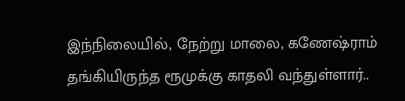இந்நிலையில், நேற்று மாலை, கணேஷ்ராம் தங்கியிருந்த ரூமுக்கு காதலி வந்துள்ளார்..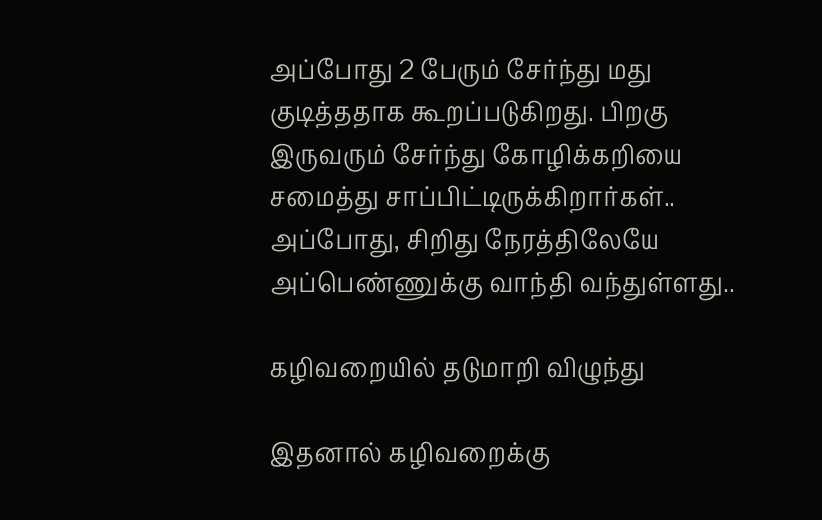அப்போது 2 பேரும் சேர்ந்து மது குடித்ததாக கூறப்படுகிறது. பிறகு இருவரும் சேர்ந்து கோழிக்கறியை சமைத்து சாப்பிட்டிருக்கிறார்கள்.. அப்போது, சிறிது நேரத்திலேயே அப்பெண்ணுக்கு வாந்தி வந்துள்ளது..

கழிவறையில் தடுமாறி விழுந்து

இதனால் கழிவறைக்கு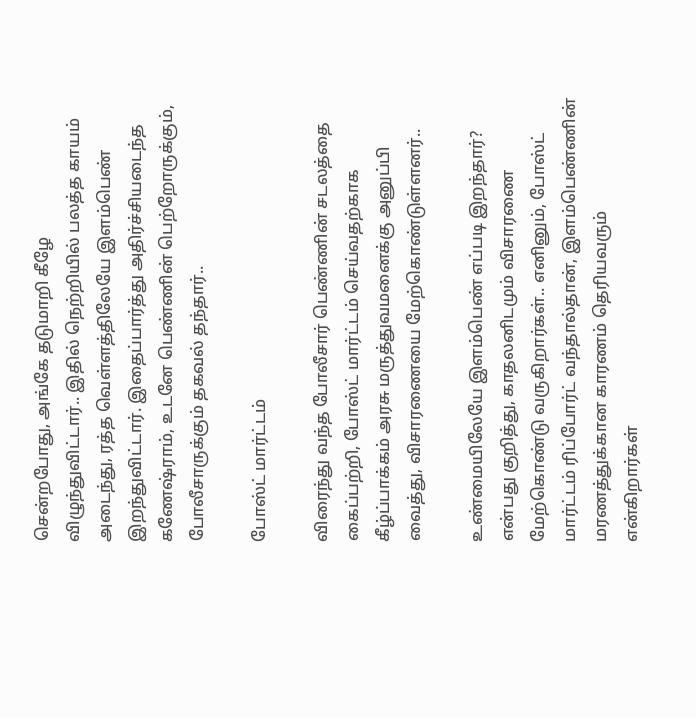சென்றபோது, அங்கே தடுமாறி கீழே விழுந்துவிட்டார்.. இதில் நெற்றியில் பலத்த காயம் அடைந்து, ரத்த வெள்ளத்திலேயே இளம்பெண் இறந்துவிட்டார். இதைப்பார்த்து அதிர்ச்சியடைந்த கணேஷ்ராம், உடனே பெண்ணின் பெற்றோருக்கும், போலீசாருக்கும் தகவல் தந்தார்..

போஸ்ட் மார்ட்டம்

விரைந்து வந்த போலீசார் பெண்ணின் சடலத்தை கைப்பற்றி, போஸ்ட் மார்ட்டம் செய்வதற்காக கீழ்ப்பாக்கம் அரசு மருத்துவமனைக்கு அனுப்பி வைத்து, விசாரணையை மேற்கொண்டுள்ளனர்..

உண்மையிலேயே இளம்பெண் எப்படி இறந்தார்? என்பது குறித்து, காதலனிடமும் விசாரணை மேற்கொண்டு வருகிறார்கள்.. எனினும், போஸ்ட் மார்ட்டம் ரிப்போர்ட் வந்தால்தான், இளம்பெண்ணின் மரணத்துக்கான காரணம் தெரியவரும் என்கிறார்கள்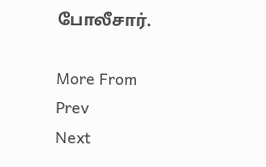போலீசார்.

More From
Prev
Next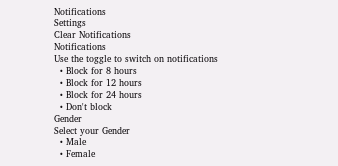Notifications
Settings
Clear Notifications
Notifications
Use the toggle to switch on notifications
  • Block for 8 hours
  • Block for 12 hours
  • Block for 24 hours
  • Don't block
Gender
Select your Gender
  • Male
  • Female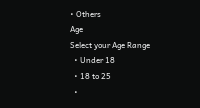• Others
Age
Select your Age Range
  • Under 18
  • 18 to 25
  •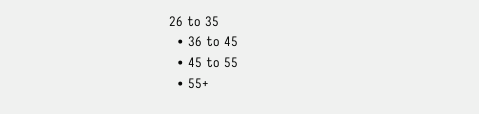26 to 35
  • 36 to 45
  • 45 to 55
  • 55+